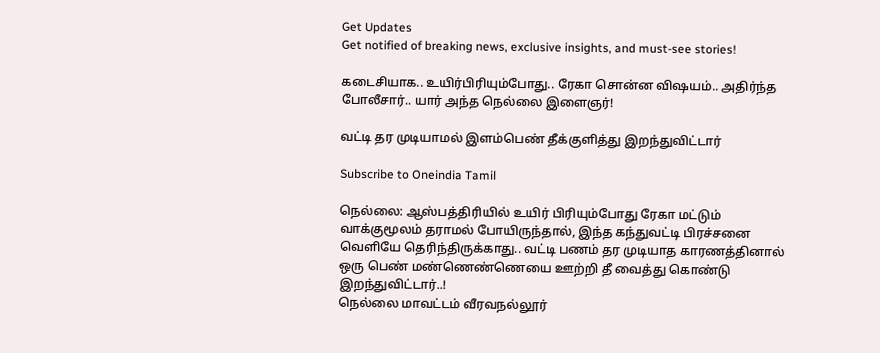Get Updates
Get notified of breaking news, exclusive insights, and must-see stories!

கடைசியாக.. உயிர்பிரியும்போது.. ரேகா சொன்ன விஷயம்.. அதிர்ந்த போலீசார்.. யார் அந்த நெல்லை இளைஞர்!

வட்டி தர முடியாமல் இளம்பெண் தீக்குளித்து இறந்துவிட்டார்

Subscribe to Oneindia Tamil

நெல்லை: ஆஸ்பத்திரியில் உயிர் பிரியும்போது ரேகா மட்டும் வாக்குமூலம் தராமல் போயிருந்தால், இந்த கந்துவட்டி பிரச்சனை வெளியே தெரிந்திருக்காது.. வட்டி பணம் தர முடியாத காரணத்தினால் ஒரு பெண் மண்ணெண்ணெயை ஊற்றி தீ வைத்து கொண்டு இறந்துவிட்டார்..!
நெல்லை மாவட்டம் வீரவநல்லூர்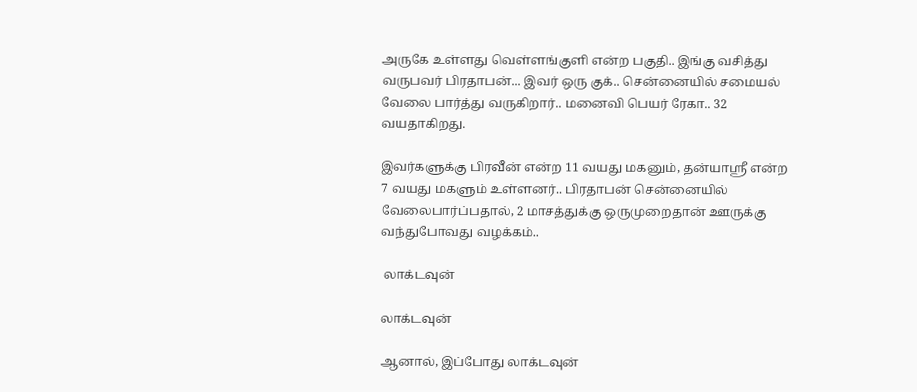அருகே உள்ளது வெள்ளங்குளி என்ற பகுதி.. இங்கு வசித்து வருபவர் பிரதாபன்... இவர் ஒரு குக்.. சென்னையில் சமையல் வேலை பார்த்து வருகிறார்.. மனைவி பெயர் ரேகா.. 32 வயதாகிறது.

இவர்களுக்கு பிரவீன் என்ற 11 வயது மகனும், தன்யாஸ்ரீ என்ற 7 வயது மகளும் உள்ளனர்.. பிரதாபன் சென்னையில் வேலைபார்ப்பதால், 2 மாசத்துக்கு ஒருமுறைதான் ஊருக்கு வந்துபோவது வழக்கம்..

 லாக்டவுன்

லாக்டவுன்

ஆனால், இப்போது லாக்டவுன்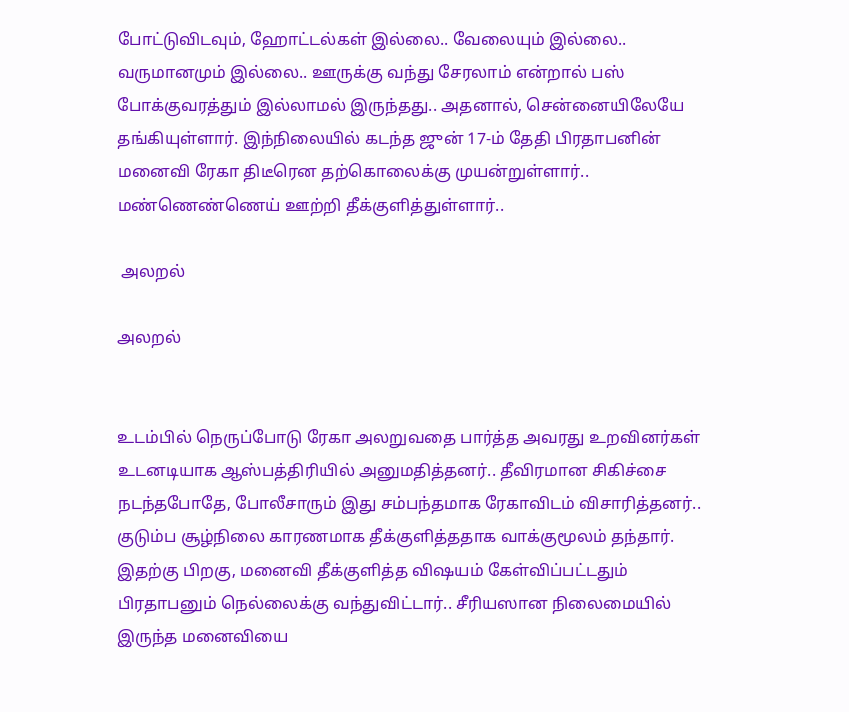போட்டுவிடவும், ஹோட்டல்கள் இல்லை.. வேலையும் இல்லை.. வருமானமும் இல்லை.. ஊருக்கு வந்து சேரலாம் என்றால் பஸ் போக்குவரத்தும் இல்லாமல் இருந்தது.. அதனால், சென்னையிலேயே தங்கியுள்ளார். இந்நிலையில் கடந்த ஜுன் 17-ம் தேதி பிரதாபனின் மனைவி ரேகா திடீரென தற்கொலைக்கு முயன்றுள்ளார்.. மண்ணெண்ணெய் ஊற்றி தீக்குளித்துள்ளார்..

 அலறல்

அலறல்


உடம்பில் நெருப்போடு ரேகா அலறுவதை பார்த்த அவரது உறவினர்கள் உடனடியாக ஆஸ்பத்திரியில் அனுமதித்தனர்.. தீவிரமான சிகிச்சை நடந்தபோதே, போலீசாரும் இது சம்பந்தமாக ரேகாவிடம் விசாரித்தனர்.. குடும்ப சூழ்நிலை காரணமாக தீக்குளித்ததாக வாக்குமூலம் தந்தார். இதற்கு பிறகு, மனைவி தீக்குளித்த விஷயம் கேள்விப்பட்டதும் பிரதாபனும் நெல்லைக்கு வந்துவிட்டார்.. சீரியஸான நிலைமையில் இருந்த மனைவியை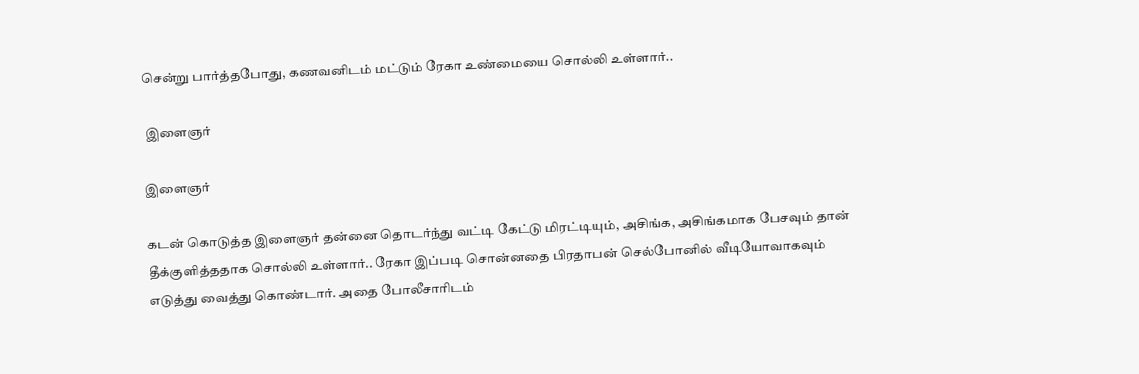சென்று பார்த்தபோது, கணவனிடம் மட்டும் ரேகா உண்மையை சொல்லி உள்ளார்..

 இளைஞர்

இளைஞர்

கடன் கொடுத்த இளைஞர் தன்னை தொடர்ந்து வட்டி கேட்டு மிரட்டியும், அசிங்க, அசிங்கமாக பேசவும் தான் தீக்குளித்ததாக சொல்லி உள்ளார்.. ரேகா இப்படி சொன்னதை பிரதாபன் செல்போனில் வீடியோவாகவும் எடுத்து வைத்து கொண்டார். அதை போலீசாரிடம்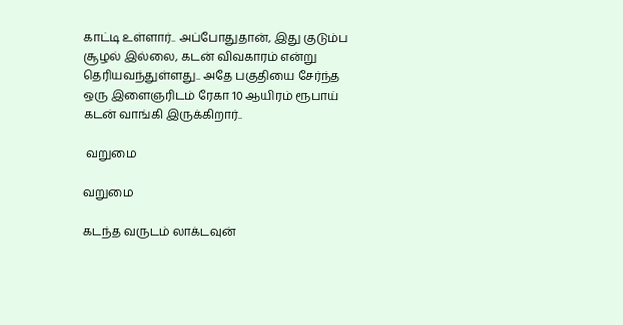காட்டி உள்ளார்.. அப்போதுதான், இது குடும்ப சூழல் இல்லை, கடன் விவகாரம் என்று தெரியவந்துள்ளது.. அதே பகுதியை சேர்ந்த ஒரு இளைஞரிடம் ரேகா 10 ஆயிரம் ரூபாய் கடன் வாங்கி இருக்கிறார்..

 வறுமை

வறுமை

கடந்த வருடம் லாக்டவுன்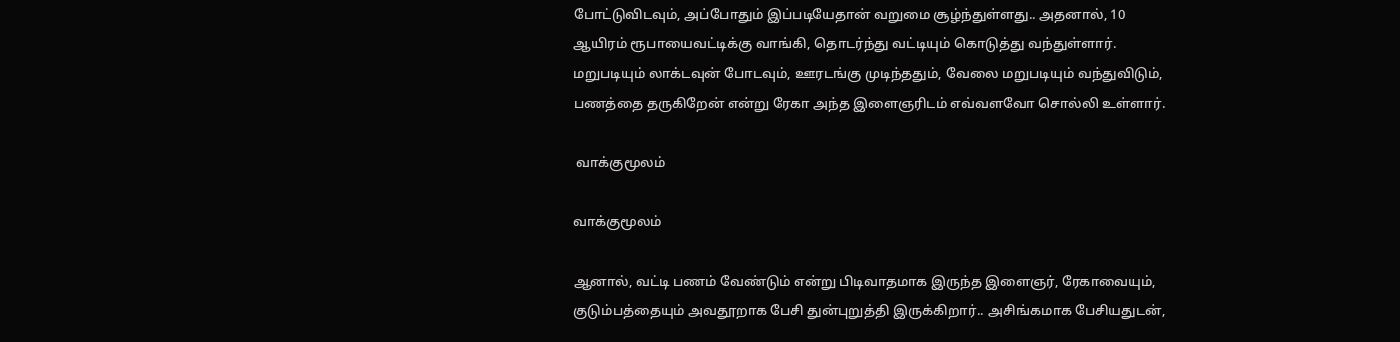போட்டுவிடவும், அப்போதும் இப்படியேதான் வறுமை சூழ்ந்துள்ளது.. அதனால், 10 ஆயிரம் ரூபாயைவட்டிக்கு வாங்கி, தொடர்ந்து வட்டியும் கொடுத்து வந்துள்ளார். மறுபடியும் லாக்டவுன் போடவும், ஊரடங்கு முடிந்ததும், வேலை மறுபடியும் வந்துவிடும், பணத்தை தருகிறேன் என்று ரேகா அந்த இளைஞரிடம் எவ்வளவோ சொல்லி உள்ளார்.

 வாக்குமூலம்

வாக்குமூலம்

ஆனால், வட்டி பணம் வேண்டும் என்று பிடிவாதமாக இருந்த இளைஞர், ரேகாவையும், குடும்பத்தையும் அவதூறாக பேசி துன்புறுத்தி இருக்கிறார்.. அசிங்கமாக பேசியதுடன்,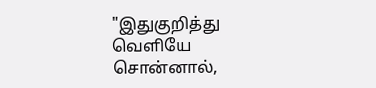"இதுகுறித்து வெளியே சொன்னால்,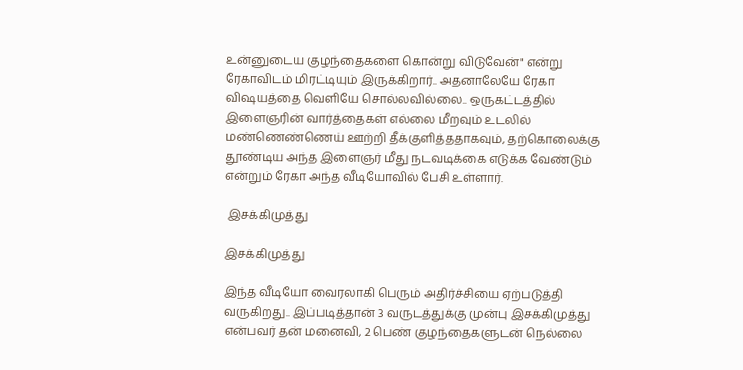உன்னுடைய குழந்தைகளை கொன்று விடுவேன்" என்று ரேகாவிடம் மிரட்டியும் இருக்கிறார்.. அதனாலேயே ரேகா விஷயத்தை வெளியே சொல்லவில்லை.. ஒருகட்டத்தில் இளைஞரின் வார்த்தைகள் எல்லை மீறவும் உடலில் மண்ணெண்ணெய் ஊற்றி தீக்குளித்ததாகவும், தற்கொலைக்கு தூண்டிய அந்த இளைஞர் மீது நடவடிக்கை எடுக்க வேண்டும் என்றும் ரேகா அந்த வீடியோவில் பேசி உள்ளார்.

 இசக்கிமுத்து

இசக்கிமுத்து

இந்த வீடியோ வைரலாகி பெரும் அதிர்ச்சியை ஏற்படுத்தி வருகிறது.. இப்படித்தான் 3 வருடத்துக்கு முன்பு இசக்கிமுத்து என்பவர் தன் மனைவி, 2 பெண் குழந்தைகளுடன் நெல்லை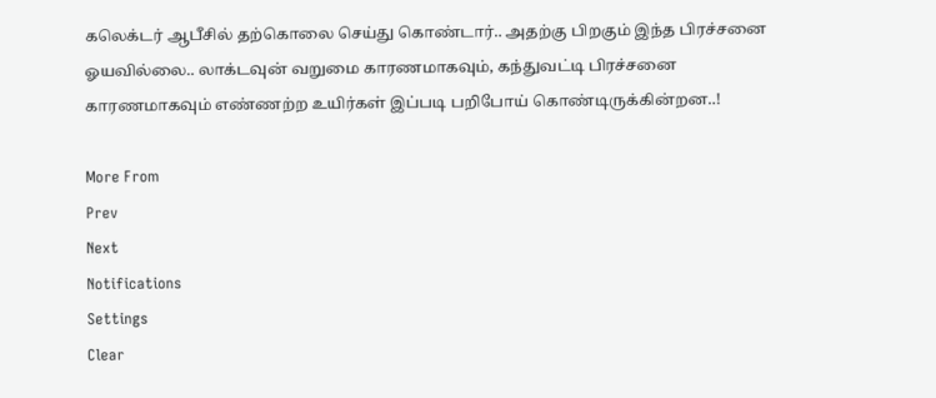கலெக்டர் ஆபீசில் தற்கொலை செய்து கொண்டார்.. அதற்கு பிறகும் இந்த பிரச்சனை ஓயவில்லை.. லாக்டவுன் வறுமை காரணமாகவும், கந்துவட்டி பிரச்சனை காரணமாகவும் எண்ணற்ற உயிர்கள் இப்படி பறிபோய் கொண்டிருக்கின்றன..!

More From
Prev
Next
Notifications
Settings
Clear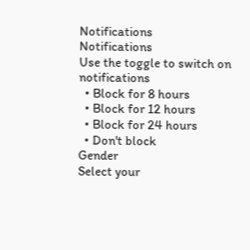Notifications
Notifications
Use the toggle to switch on notifications
  • Block for 8 hours
  • Block for 12 hours
  • Block for 24 hours
  • Don't block
Gender
Select your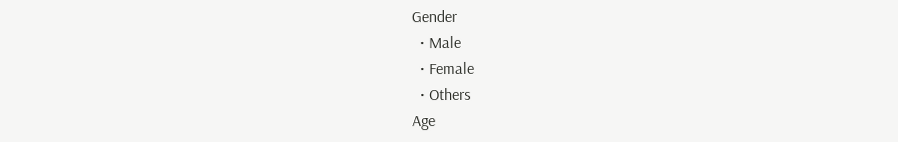Gender
  • Male
  • Female
  • Others
Age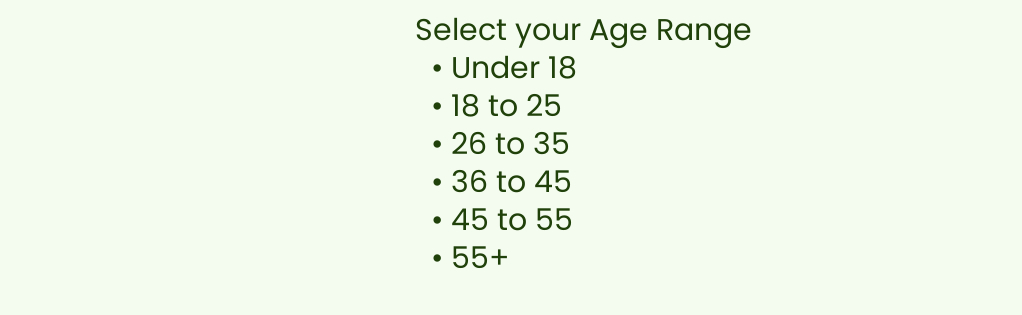Select your Age Range
  • Under 18
  • 18 to 25
  • 26 to 35
  • 36 to 45
  • 45 to 55
  • 55+